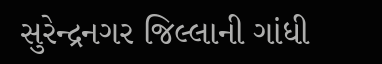સુરેન્દ્રનગર જિલ્લાની ગાંધી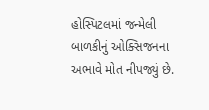હોસ્પિટલમાં જન્મેલી બાળકીનું ઓક્સિજનના અભાવે મોત નીપજ્યું છે.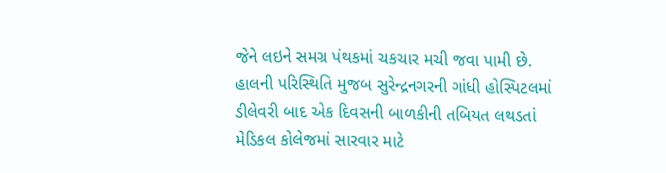જેને લઇને સમગ્ર પંથકમાં ચકચાર મચી જવા પામી છે. હાલની પરિસ્થિતિ મુજબ સુરેન્દ્રનગરની ગાંધી હોસ્પિટલમાં ડીલેવરી બાદ એક દિવસની બાળકીની તબિયત લથડતાં મેડિકલ કોલેજમાં સારવાર માટે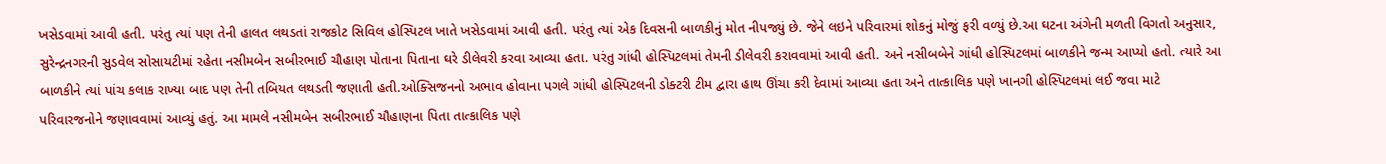ખસેડવામાં આવી હતી. પરંતુ ત્યાં પણ તેની હાલત લથડતાં રાજકોટ સિવિલ હોસ્પિટલ ખાતે ખસેડવામાં આવી હતી. પરંતુ ત્યાં એક દિવસની બાળકીનું મોત નીપજ્યું છે. જેને લઇને પરિવારમાં શોકનું મોજું ફરી વળ્યું છે.આ ઘટના અંગેની મળતી વિગતો અનુસાર, સુરેન્દ્રનગરની સુડવેલ સોસાયટીમાં રહેતા નસીમબેન સબીરભાઈ ચૌહાણ પોતાના પિતાના ઘરે ડીલેવરી કરવા આવ્યા હતા. પરંતુ ગાંધી હોસ્પિટલમાં તેમની ડીલેવરી કરાવવામાં આવી હતી. અને નસીબબેને ગાંધી હોસ્પિટલમાં બાળકીને જન્મ આપ્યો હતો. ત્યારે આ બાળકીને ત્યાં પાંચ કલાક રાખ્યા બાદ પણ તેની તબિયત લથડતી જણાતી હતી.ઓક્સિજનનો અભાવ હોવાના પગલે ગાંધી હોસ્પિટલની ડોક્ટરી ટીમ દ્વારા હાથ ઊંચા કરી દેવામાં આવ્યા હતા અને તાત્કાલિક પણે ખાનગી હોસ્પિટલમાં લઈ જવા માટે પરિવારજનોને જણાવવામાં આવ્યું હતું. આ મામલે નસીમબેન સબીરભાઈ ચૌહાણના પિતા તાત્કાલિક પણે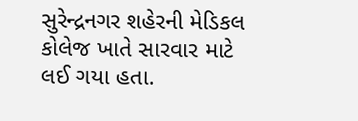સુરેન્દ્રનગર શહેરની મેડિકલ કોલેજ ખાતે સારવાર માટે લઈ ગયા હતા.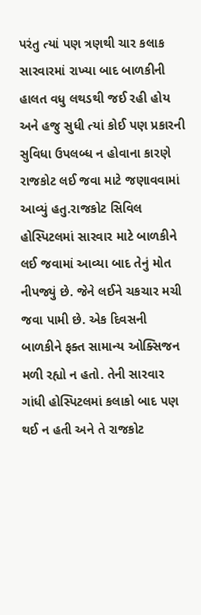પરંતુ ત્યાં પણ ત્રણથી ચાર કલાક સારવારમાં રાખ્યા બાદ બાળકીની હાલત વધુ લથડથી જઈ રહી હોય અને હજુ સુધી ત્યાં કોઈ પણ પ્રકારની સુવિધા ઉપલબ્ધ ન હોવાના કારણે રાજકોટ લઈ જવા માટે જણાવવામાં આવ્યું હતુ.રાજકોટ સિવિલ હોસ્પિટલમાં સારવાર માટે બાળકીને લઈ જવામાં આવ્યા બાદ તેનું મોત નીપજ્યું છે. જેને લઈને ચકચાર મચી જવા પામી છે. એક દિવસની બાળકીને ફક્ત સામાન્ય ઓક્સિજન મળી રહ્યો ન હતો. તેની સારવાર ગાંધી હોસ્પિટલમાં કલાકો બાદ પણ થઈ ન હતી અને તે રાજકોટ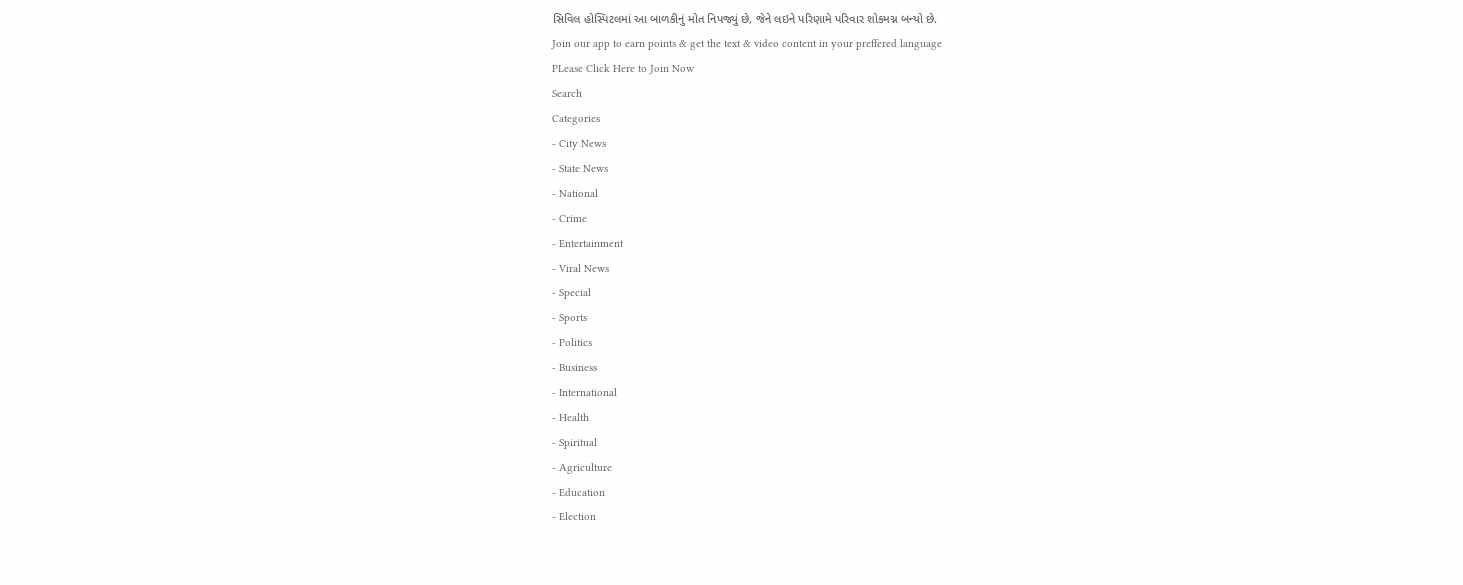સિવિલ હોસ્પિટલમાં આ બાળકીનું મોત નિપજ્યું છે, જેને લઇને પરિણામે પરિવાર શોકમગ્ન બન્યો છે.
Join our app to earn points & get the text & video content in your preffered language
PLease Click Here to Join Now
Search
Categories
- City News
- State News
- National
- Crime
- Entertainment
- Viral News
- Special
- Sports
- Politics
- Business
- International
- Health
- Spiritual
- Agriculture
- Education
- Election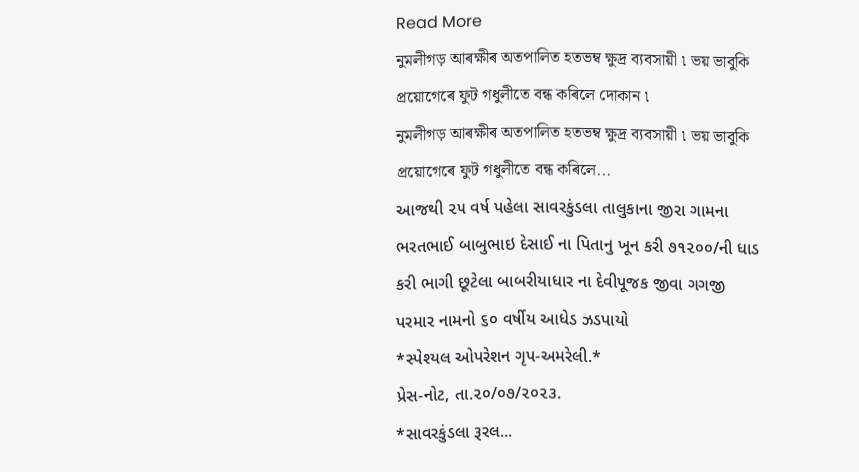Read More
নুমলীগড় আৰক্ষীৰ অতপালিত হতভম্ব ক্ষুদ্ৰ ব্যবসায়ী ৷ ভয় ভাবুকি প্ৰয়োগেৰে ফুট গধুলীতে বন্ধ কৰিলে দোকান ৷
নুমলীগড় আৰক্ষীৰ অতপালিত হতভম্ব ক্ষুদ্ৰ ব্যবসায়ী ৷ ভয় ভাবুকি প্ৰয়োগেৰে ফুট গধুলীতে বন্ধ কৰিলে...
આજથી ૨૫ વર્ષ પહેલા સાવરકુંડલા તાલુકાના જીરા ગામના ભરતભાઈ બાબુભાઇ દેસાઈ ના પિતાનુ ખૂન કરી ૭૧૨૦૦/ની ધાડ કરી ભાગી છૂટેલા બાબરીયાધાર ના દેવીપૂજક જીવા ગગજી પરમાર નામનો ૬૦ વર્ષીય આધેડ ઝડપાયો
*સ્પેશ્યલ ઓપરેશન ગૃપ-અમરેલી.*
પ્રેસ-નોટ, તા.૨૦/૦૭/૨૦૨૩.
*સાવરકુંડલા રૂરલ...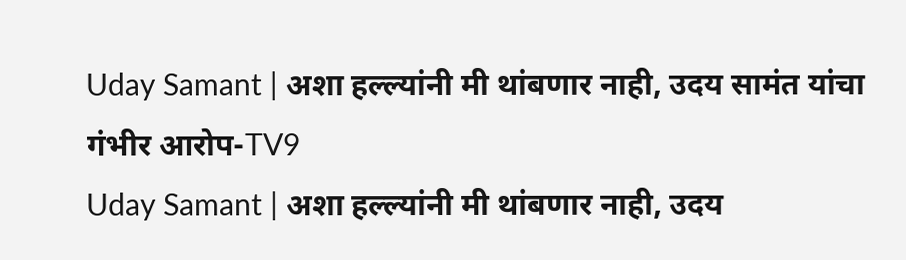Uday Samant | अशा हल्ल्यांनी मी थांबणार नाही, उदय सामंत यांचा गंभीर आरोप-TV9
Uday Samant | अशा हल्ल्यांनी मी थांबणार नाही, उदय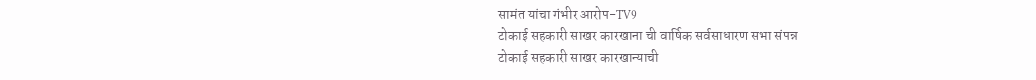सामंत यांचा गंभीर आरोप-TV9
टोकाई सहकारी साखर कारखाना ची वार्षिक सर्वसाधारण सभा संपन्न
टोकाई सहकारी साखर कारखान्याची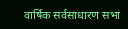वार्षिक सर्वसाधारण सभा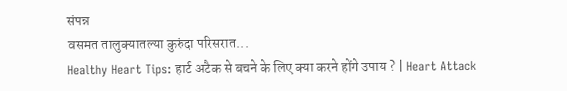संपन्न
वसमत तालुक्यातल्या कुरुंदा परिसरात...
Healthy Heart Tips: हार्ट अटैक से बचने के लिए क्या करने होंगे उपाय ? | Heart Attack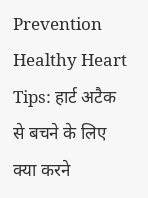Prevention
Healthy Heart Tips: हार्ट अटैक से बचने के लिए क्या करने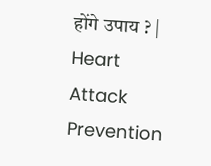होंगे उपाय ? | Heart Attack Prevention